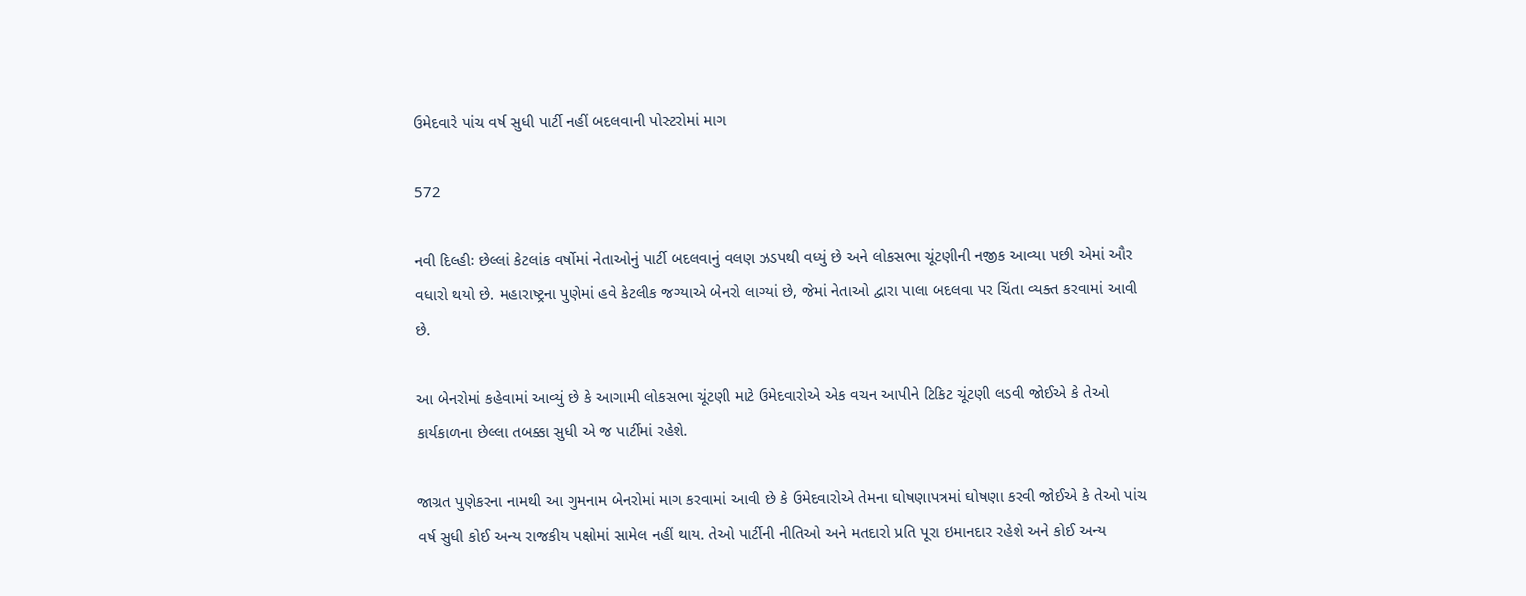ઉમેદવારે પાંચ વર્ષ સુધી પાર્ટી નહીં બદલવાની પોસ્ટરોમાં માગ

572

નવી દિલ્હીઃ છેલ્લાં કેટલાંક વર્ષોમાં નેતાઓનું પાર્ટી બદલવાનું વલણ ઝડપથી વધ્યું છે અને લોકસભા ચૂંટણીની નજીક આવ્યા પછી એમાં ઔર વધારો થયો છે. મહારાષ્ટ્રના પુણેમાં હવે કેટલીક જગ્યાએ બેનરો લાગ્યાં છે, જેમાં નેતાઓ દ્વારા પાલા બદલવા પર ચિંતા વ્યક્ત કરવામાં આવી છે.

આ બેનરોમાં કહેવામાં આવ્યું છે કે આગામી લોકસભા ચૂંટણી માટે ઉમેદવારોએ એક વચન આપીને ટિકિટ ચૂંટણી લડવી જોઈએ કે તેઓ કાર્યકાળના છેલ્લા તબક્કા સુધી એ જ પાર્ટીમાં રહેશે.

જાગ્રત પુણેકરના નામથી આ ગુમનામ બેનરોમાં માગ કરવામાં આવી છે કે ઉમેદવારોએ તેમના ઘોષણાપત્રમાં ઘોષણા કરવી જોઈએ કે તેઓ પાંચ વર્ષ સુધી કોઈ અન્ય રાજકીય પક્ષોમાં સામેલ નહીં થાય. તેઓ પાર્ટીની નીતિઓ અને મતદારો પ્રતિ પૂરા ઇમાનદાર રહેશે અને કોઈ અન્ય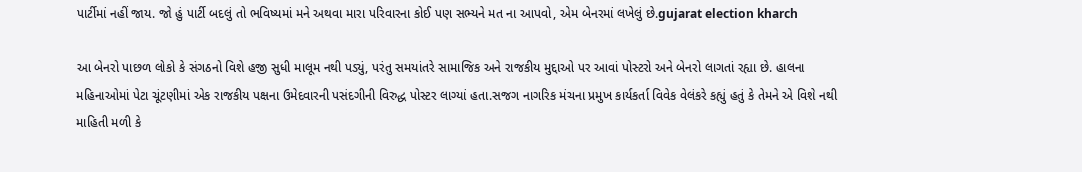પાર્ટીમાં નહીં જાય. જો હું પાર્ટી બદલું તો ભવિષ્યમાં મને અથવા મારા પરિવારના કોઈ પણ સભ્યને મત ના આપવો, એમ બેનરમાં લખેલું છે.gujarat election kharch

આ બેનરો પાછળ લોકો કે સંગઠનો વિશે હજી સુધી માલૂમ નથી પડ્યું, પરંતુ સમયાંતરે સામાજિક અને રાજકીય મુદ્દાઓ પર આવાં પોસ્ટરો અને બેનરો લાગતાં રહ્યા છે. હાલના મહિનાઓમાં પેટા ચૂંટણીમાં એક રાજકીય પક્ષના ઉમેદવારની પસંદગીની વિરુદ્ધ પોસ્ટર લાગ્યાં હતા.સજગ નાગરિક મંચના પ્રમુખ કાર્યકર્તા વિવેક વેલંકરે કહ્યું હતું કે તેમને એ વિશે નથી માહિતી મળી કે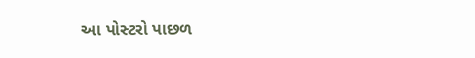આ પોસ્ટરો પાછળ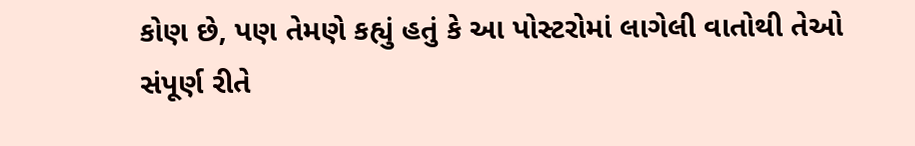કોણ છે, પણ તેમણે કહ્યું હતું કે આ પોસ્ટરોમાં લાગેલી વાતોથી તેઓ સંપૂર્ણ રીતે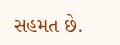સહમત છે.